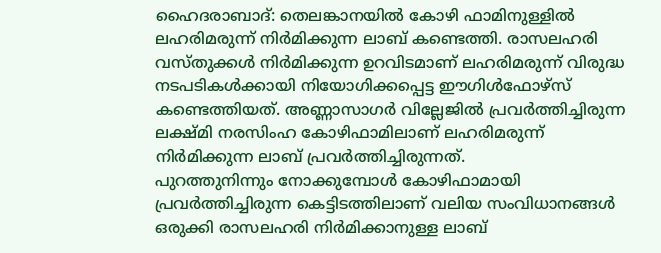ഹൈദരാബാദ്: തെലങ്കാനയിൽ കോഴി ഫാമിനുള്ളിൽ ലഹരിമരുന്ന് നിർമിക്കുന്ന ലാബ് കണ്ടെത്തി. രാസലഹരി വസ്തുക്കൾ നിർമിക്കുന്ന ഉറവിടമാണ് ലഹരിമരുന്ന് വിരുദ്ധ നടപടികൾക്കായി നിയോഗിക്കപ്പെട്ട ഈഗിൾഫോഴ്സ് കണ്ടെത്തിയത്. അണ്ണാസാഗർ വില്ലേജിൽ പ്രവർത്തിച്ചിരുന്ന ലക്ഷ്മി നരസിംഹ കോഴിഫാമിലാണ് ലഹരിമരുന്ന് നിർമിക്കുന്ന ലാബ് പ്രവർത്തിച്ചിരുന്നത്.
പുറത്തുനിന്നും നോക്കുമ്പോൾ കോഴിഫാമായി പ്രവർത്തിച്ചിരുന്ന കെട്ടിടത്തിലാണ് വലിയ സംവിധാനങ്ങൾ ഒരുക്കി രാസലഹരി നിർമിക്കാനുള്ള ലാബ്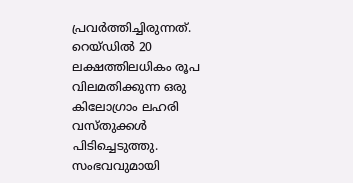പ്രവർത്തിച്ചിരുന്നത്. റെയ്ഡിൽ 20 ലക്ഷത്തിലധികം രൂപ വിലമതിക്കുന്ന ഒരു കിലോഗ്രാം ലഹരി വസ്തുക്കൾ പിടിച്ചെടുത്തു.
സംഭവവുമായി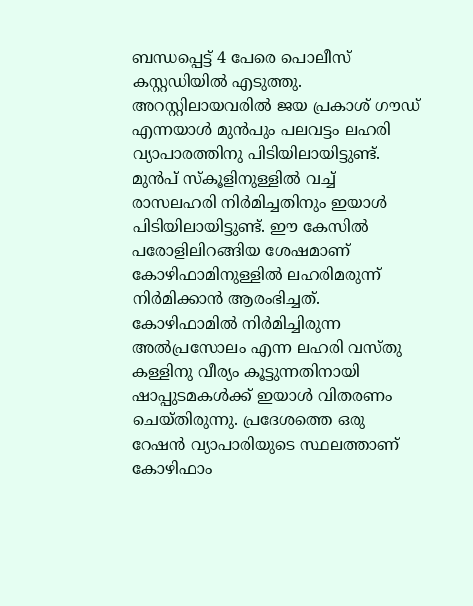ബന്ധപ്പെട്ട് 4 പേരെ പൊലീസ് കസ്റ്റഡിയിൽ എടുത്തു. അറസ്റ്റിലായവരിൽ ജയ പ്രകാശ് ഗൗഡ് എന്നയാൾ മുൻപും പലവട്ടം ലഹരി വ്യാപാരത്തിനു പിടിയിലായിട്ടുണ്ട്. മുൻപ് സ്കൂളിനുള്ളിൽ വച്ച് രാസലഹരി നിർമിച്ചതിനും ഇയാൾ പിടിയിലായിട്ടുണ്ട്. ഈ കേസിൽ പരോളിലിറങ്ങിയ ശേഷമാണ് കോഴിഫാമിനുള്ളിൽ ലഹരിമരുന്ന് നിർമിക്കാൻ ആരംഭിച്ചത്.
കോഴിഫാമിൽ നിർമിച്ചിരുന്ന അൽപ്രസോലം എന്ന ലഹരി വസ്തു കള്ളിനു വീര്യം കൂട്ടുന്നതിനായി ഷാപ്പുടമകൾക്ക് ഇയാൾ വിതരണം ചെയ്തിരുന്നു. പ്രദേശത്തെ ഒരു റേഷൻ വ്യാപാരിയുടെ സ്ഥലത്താണ് കോഴിഫാം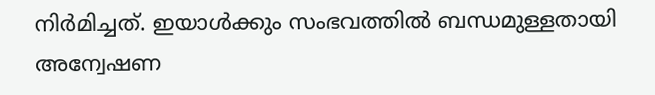നിർമിച്ചത്. ഇയാൾക്കും സംഭവത്തിൽ ബന്ധമുള്ളതായി അന്വേഷണ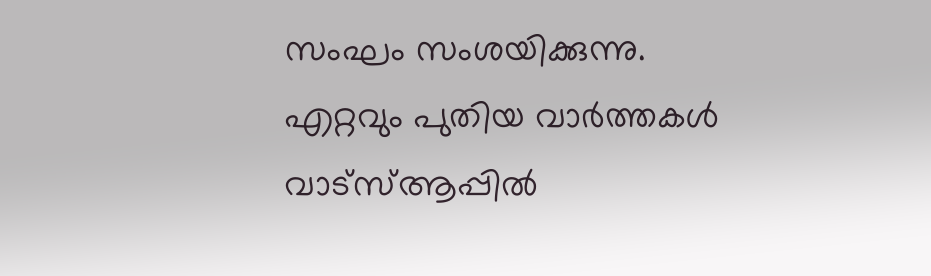സംഘം സംശയിക്കുന്നു.
എറ്റവും പുതിയ വാർത്തകൾ വാട്സ്ആപ്പിൽ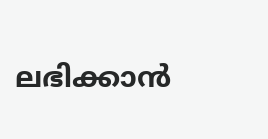ലഭിക്കാൻ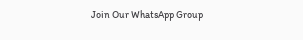Join Our WhatsApp Group